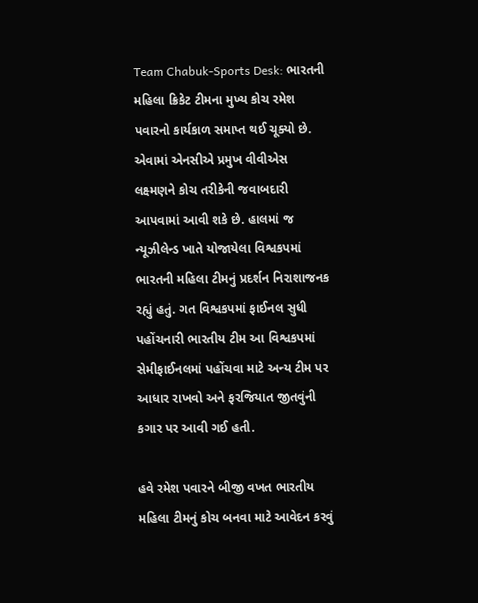Team Chabuk-Sports Desk: ભારતની મહિલા ક્રિકેટ ટીમના મુખ્ય કોચ રમેશ પવારનો કાર્યકાળ સમાપ્ત થઈ ચૂક્યો છે. એવામાં એનસીએ પ્રમુખ વીવીએસ લક્ષ્મણને કોચ તરીકેની જવાબદારી આપવામાં આવી શકે છે. હાલમાં જ ન્યૂઝીલેન્ડ ખાતે યોજાયેલા વિશ્વકપમાં ભારતની મહિલા ટીમનું પ્રદર્શન નિરાશાજનક રહ્યું હતું. ગત વિશ્વકપમાં ફાઈનલ સુધી પહોંચનારી ભારતીય ટીમ આ વિશ્વકપમાં સેમીફાઈનલમાં પહોંચવા માટે અન્ય ટીમ પર આધાર રાખવો અને ફરજિયાત જીતવુંની કગાર પર આવી ગઈ હતી.

હવે રમેશ પવારને બીજી વખત ભારતીય મહિલા ટીમનું કોચ બનવા માટે આવેદન કરવું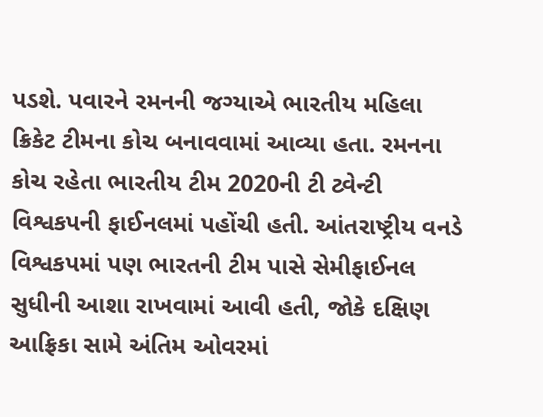પડશે. પવારને રમનની જગ્યાએ ભારતીય મહિલા ક્રિકેટ ટીમના કોચ બનાવવામાં આવ્યા હતા. રમનના કોચ રહેતા ભારતીય ટીમ 2020ની ટી ટ્વેન્ટી વિશ્વકપની ફાઈનલમાં પહોંચી હતી. આંતરાષ્ટ્રીય વનડે વિશ્વકપમાં પણ ભારતની ટીમ પાસે સેમીફાઈનલ સુધીની આશા રાખવામાં આવી હતી, જોકે દક્ષિણ આફ્રિકા સામે અંતિમ ઓવરમાં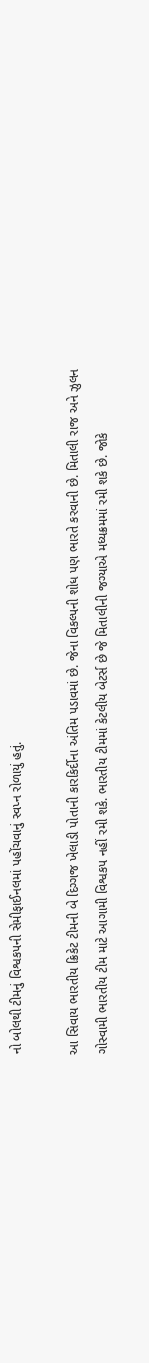નો બોલથી ટીમનું વિશ્વકપની સેમીફાઈનલમાં પહોંચવાનું સ્વપ્ન રોળાયું હતું.

આ સિવાય ભારતીય ક્રિકેટ ટીમની બે દિગ્ગજ ખેલાડી પોતાની કારકિર્દીના અંતિમ પડાવમાં છે. જેના વિકલ્પની શોધ પણ ભારતે કરવાની છે. મિતાલી રાજ અને ઝુલન ગોસ્વામી ભારતીય ટીમ માટે આગામી વિશ્વકપ નહીં રમી શકે. ભારતીય ટીમમાં કેટલીય બેટર્સ છે જે મિતાલીની જગ્યાએ મધ્યક્રમમાં રમી શકે છે. જોકે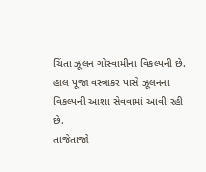ચિંતા ઝૂલન ગોસ્વામીના વિકલ્પની છે. હાલ પૂજા વસ્ત્રાકર પાસે ઝૂલનના વિકલ્પની આશા સેવવામાં આવી રહી છે.
તાજેતાજો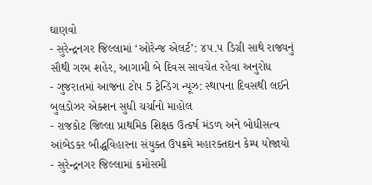ઘાણવો
- સુરેન્દ્રનગર જિલ્લામાં ‘ઓરેન્જ એલર્ટ’: ૪૫.૫ ડિગ્રી સાથે રાજ્યનું સૌથી ગરમ શહેર, આગામી બે દિવસ સાવચેત રહેવા અનુરોધ
- ગુજરાતમાં આજના ટોપ 5 ટ્રેન્ડિંગ ન્યૂઝ: સ્થાપના દિવસથી લઈને બુલડોઝર એક્શન સુધી ચર્ચાનો માહોલ
- રાજકોટ જિલ્લા પ્રાથમિક શિક્ષક ઉત્કર્ષ મંડળ અને બોધીસત્વ આંબેડકર બૌદ્ધવિહારના સંયુક્ત ઉપક્રમે મહારક્તદાન કેમ્પ યોજાયો
- સુરેન્દ્રનગર જિલ્લામાં કમોસમી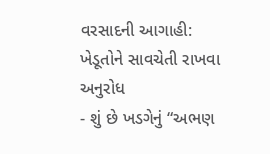વરસાદની આગાહી: ખેડૂતોને સાવચેતી રાખવા અનુરોધ
- શું છે ખડગેનું “અભણ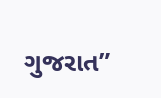ગુજરાત”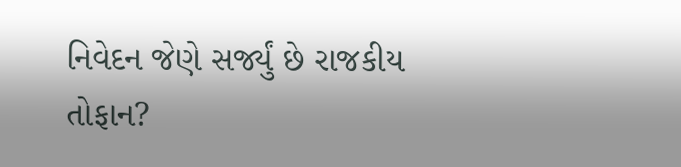નિવેદન જેણે સર્જ્યું છે રાજકીય તોફાન?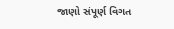જાણો સંપૂર્ણ વિગત